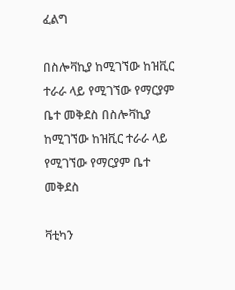ፈልግ

በስሎቫኪያ ከሚገኘው ከዝቪር ተራራ ላይ የሚገኘው የማርያም ቤተ መቅደስ በስሎቫኪያ ከሚገኘው ከዝቪር ተራራ ላይ የሚገኘው የማርያም ቤተ መቅደስ

ቫቲካን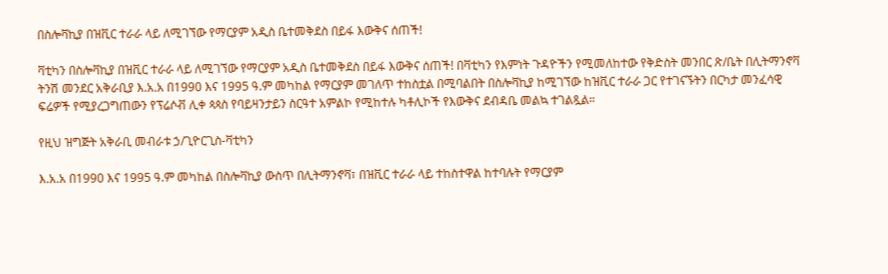በስሎቫኪያ በዝቪር ተራራ ላይ ለሚገኘው የማርያም አዲስ ቤተመቅደስ በይፋ እውቅና ሰጠች!

ቫቲካን በስሎቫኪያ በዝቪር ተራራ ላይ ለሚገኘው የማርያም አዲስ ቤተመቅደስ በይፋ እውቅና ሰጠች! በቫቲካን የእምነት ጉዳዮችን የሚመለከተው የቅድስት መንበር ጽ/ቤት በሊትማንኖቫ ትንሽ መንደር አቅራቢያ እ.አ.አ በ1990 እና 1995 ዓ.ም መካከል የማርያም መገለጥ ተከስቷል በሚባልበት በስሎቫኪያ ከሚገኘው ከዝቪር ተራራ ጋር የተገናኙትን በርካታ መንፈሳዊ ፍሬዎች የሚያረጋግጠውን የፕሬሶቭ ሊቀ ጳጳስ የባይዛንታይን ስርዓተ አምልኮ የሚከተሉ ካቶሊኮች የእውቅና ደብዳቤ መልኳ ተገልጿል።

የዚህ ዝግጅት አቅራቢ መብራቱ ኃ/ጊዮርጊስ-ቫቲካን

እ.አ.አ በ1990 እና 1995 ዓ.ም መካከል በስሎቫኪያ ውስጥ በሊትማንኖቫ፣ በዝቪር ተራራ ላይ ተከስተዋል ከተባሉት የማርያም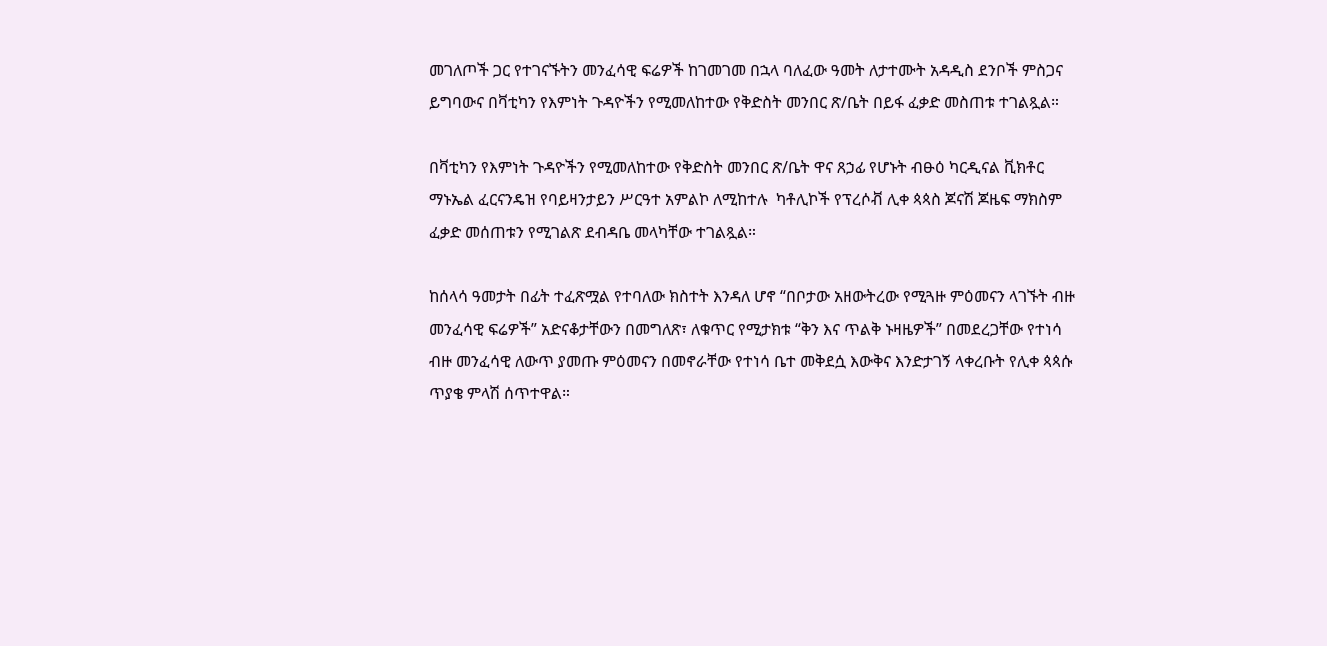መገለጦች ጋር የተገናኙትን መንፈሳዊ ፍሬዎች ከገመገመ በኋላ ባለፈው ዓመት ለታተሙት አዳዲስ ደንቦች ምስጋና ይግባውና በቫቲካን የእምነት ጉዳዮችን የሚመለከተው የቅድስት መንበር ጽ/ቤት በይፋ ፈቃድ መስጠቱ ተገልጿል።

በቫቲካን የእምነት ጉዳዮችን የሚመለከተው የቅድስት መንበር ጽ/ቤት ዋና ጸኃፊ የሆኑት ብፁዕ ካርዲናል ቪክቶር ማኑኤል ፈርናንዴዝ የባይዛንታይን ሥርዓተ አምልኮ ለሚከተሉ  ካቶሊኮች የፕረሶቭ ሊቀ ጳጳስ ጆናሽ ጆዜፍ ማክስም ፈቃድ መሰጠቱን የሚገልጽ ደብዳቤ መላካቸው ተገልጿል።

ከሰላሳ ዓመታት በፊት ተፈጽሟል የተባለው ክስተት እንዳለ ሆኖ “በቦታው አዘውትረው የሚጓዙ ምዕመናን ላገኙት ብዙ መንፈሳዊ ፍሬዎች” አድናቆታቸውን በመግለጽ፣ ለቁጥር የሚታክቱ “ቅን እና ጥልቅ ኑዛዜዎች” በመደረጋቸው የተነሳ ብዙ መንፈሳዊ ለውጥ ያመጡ ምዕመናን በመኖራቸው የተነሳ ቤተ መቅደሷ እውቅና እንድታገኝ ላቀረቡት የሊቀ ጳጳሱ ጥያቄ ምላሽ ሰጥተዋል።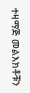ተዛማጅ መልእክቶቹን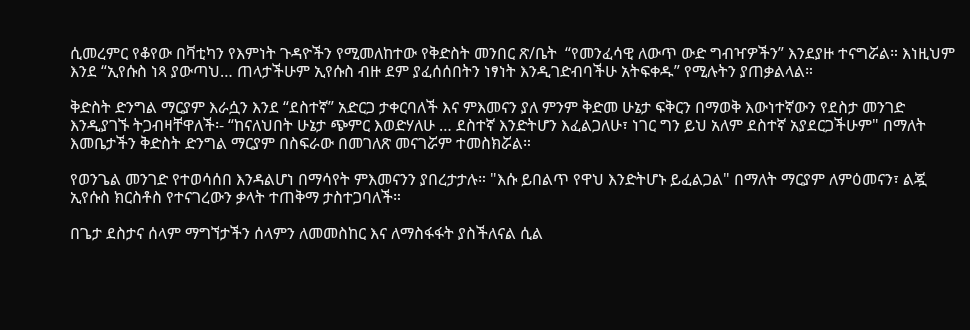ሲመረምር የቆየው በቫቲካን የእምነት ጉዳዮችን የሚመለከተው የቅድስት መንበር ጽ/ቤት  “የመንፈሳዊ ለውጥ ውድ ግብዣዎችን” እንደያዙ ተናግሯል። እነዚህም እንደ “ኢየሱስ ነጻ ያውጣህ… ጠላታችሁም ኢየሱስ ብዙ ደም ያፈሰሰበትን ነፃነት እንዲገድብባችሁ አትፍቀዱ” የሚሉትን ያጠቃልላል።

ቅድስት ድንግል ማርያም እራሷን እንደ “ደስተኛ” አድርጋ ታቀርባለች እና ምእመናን ያለ ምንም ቅድመ ሁኔታ ፍቅርን በማወቅ እውነተኛውን የደስታ መንገድ እንዲያገኙ ትጋብዛቸዋለች፡- “ከናለህበት ሁኔታ ጭምር እወድሃለሁ … ደስተኛ እንድትሆን እፈልጋለሁ፣ ነገር ግን ይህ አለም ደስተኛ አያደርጋችሁም" በማለት እመቤታችን ቅድስት ድንግል ማርያም በስፍራው በመገለጽ መናገሯም ተመስክሯል።

የወንጌል መንገድ የተወሳሰበ እንዳልሆነ በማሳየት ምእመናንን ያበረታታሉ። "እሱ ይበልጥ የዋህ እንድትሆኑ ይፈልጋል" በማለት ማርያም ለምዕመናን፣ ልጇ ኢየሱስ ክርስቶስ የተናገረውን ቃላት ተጠቅማ ታስተጋባለች።

በጌታ ደስታና ሰላም ማግኘታችን ሰላምን ለመመስከር እና ለማስፋፋት ያስችለናል ሲል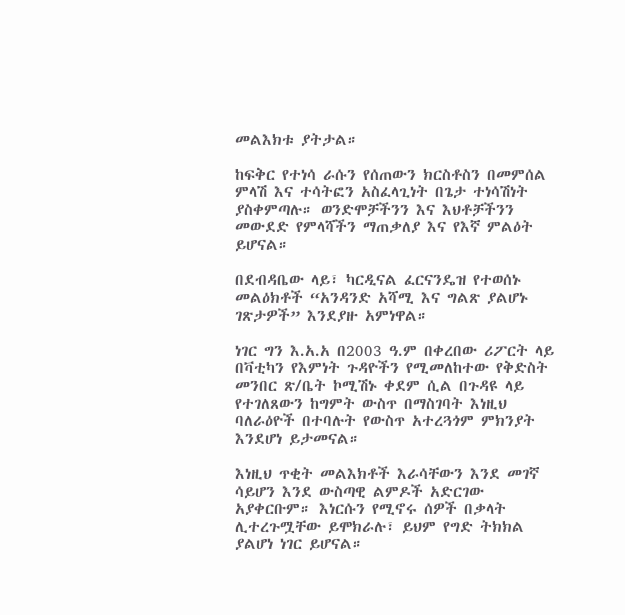መልእክቱ ያትታል።

ከፍቅር የተነሳ ራሱን የሰጠውን ክርስቶስን በመምሰል ምላሽ እና ተሳትፎን አስፈላጊነት በጌታ ተነሳሽነት ያስቀምጣሉ። ወንድሞቻችንን እና እህቶቻችንን መውደድ የምላሻችን ማጠቃለያ እና የእኛ ምልዕት ይሆናል።

በደብዳቤው ላይ፣ ካርዲናል ፈርናንዴዝ የተወሰኑ መልዕክቶች “አንዳንድ አሻሚ እና ግልጽ ያልሆኑ ገጽታዎች” እንደያዙ አምነዋል።

ነገር ግን እ.አ.አ በ2003 ዓ.ም በቀረበው ሪፖርት ላይ በቫቲካን የእምነት ጉዳዮችን የሚመለከተው የቅድስት መንበር ጽ/ቤት ኮሚሽኑ ቀደም ሲል በጉዳዩ ላይ የተገለጸውን ከግምት ውስጥ በማስገባት እነዚህ ባለራዕዮች በተባሉት የውስጥ አተረጓጎም ምክንያት እንደሆነ ይታመናል።

እነዚህ ጥቂት መልእክቶች እራሳቸውን እንደ መገኛ ሳይሆን እንደ ውስጣዊ ልምዶች አድርገው አያቀርቡም። እነርሱን የሚኖሩ ሰዎች በቃላት ሊተረጉሟቸው ይሞክራሉ፣ ይህም የግድ ትክክል ያልሆነ ነገር ይሆናል።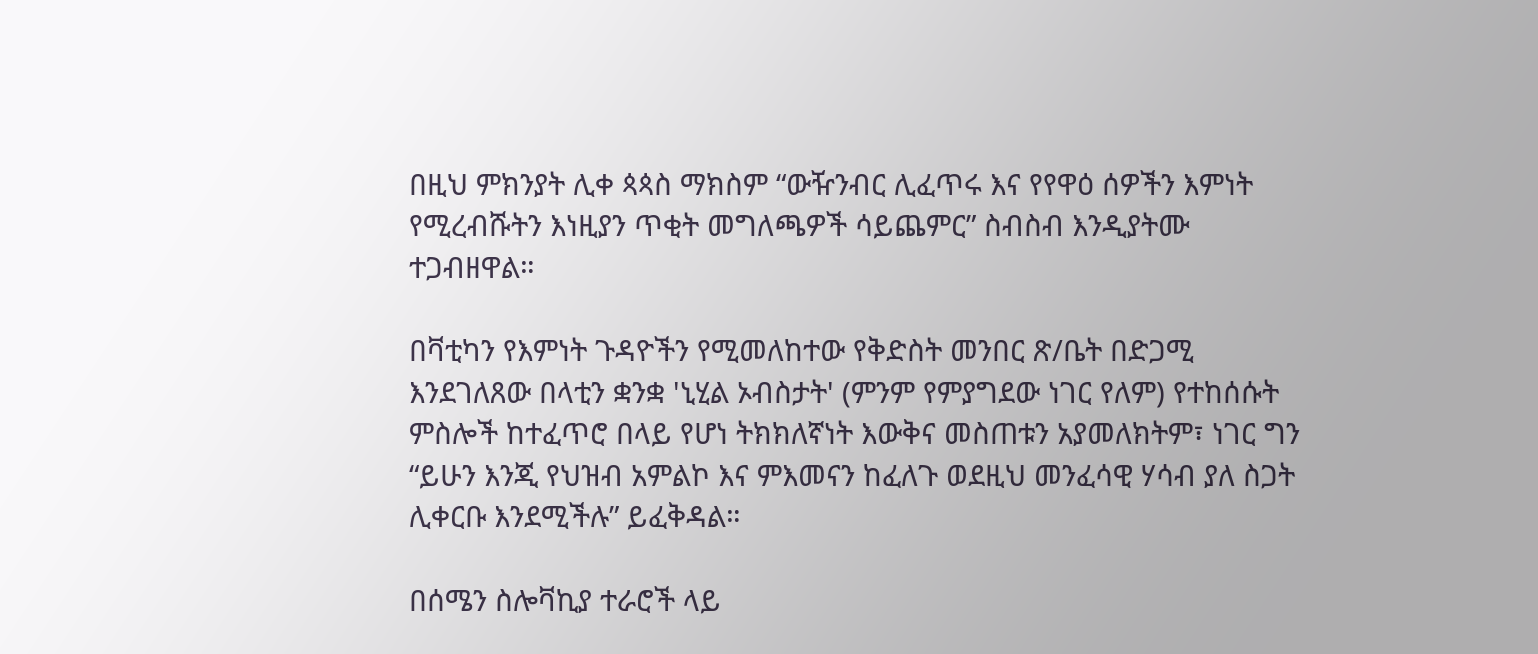በዚህ ምክንያት ሊቀ ጳጳስ ማክስም “ውዥንብር ሊፈጥሩ እና የየዋዕ ሰዎችን እምነት የሚረብሹትን እነዚያን ጥቂት መግለጫዎች ሳይጨምር” ስብስብ እንዲያትሙ ተጋብዘዋል።

በቫቲካን የእምነት ጉዳዮችን የሚመለከተው የቅድስት መንበር ጽ/ቤት በድጋሚ እንደገለጸው በላቲን ቋንቋ 'ኒሂል ኦብስታት' (ምንም የምያግደው ነገር የለም) የተከሰሱት ምስሎች ከተፈጥሮ በላይ የሆነ ትክክለኛነት እውቅና መስጠቱን አያመለክትም፣ ነገር ግን “ይሁን እንጂ የህዝብ አምልኮ እና ምእመናን ከፈለጉ ወደዚህ መንፈሳዊ ሃሳብ ያለ ስጋት ሊቀርቡ እንደሚችሉ” ይፈቅዳል።

በሰሜን ስሎቫኪያ ተራሮች ላይ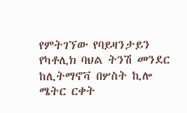የምትገኘው የባይዛንታይን የካቶሊክ ባህል ትንሽ መንደር ከሊትማኖቫ በሦስት ኪሎ ሜትር ርቀት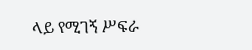ላይ የሚገኝ ሥፍራ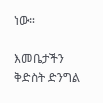ነው።

እመቤታችን ቅድስት ድንግል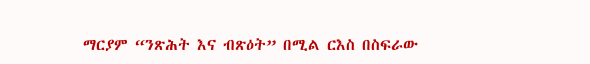ማርያም “ንጽሕት እና ብጽዕት” በሚል ርእስ በስፍራው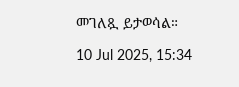መገለጿ ይታወሳል።

10 Jul 2025, 15:34